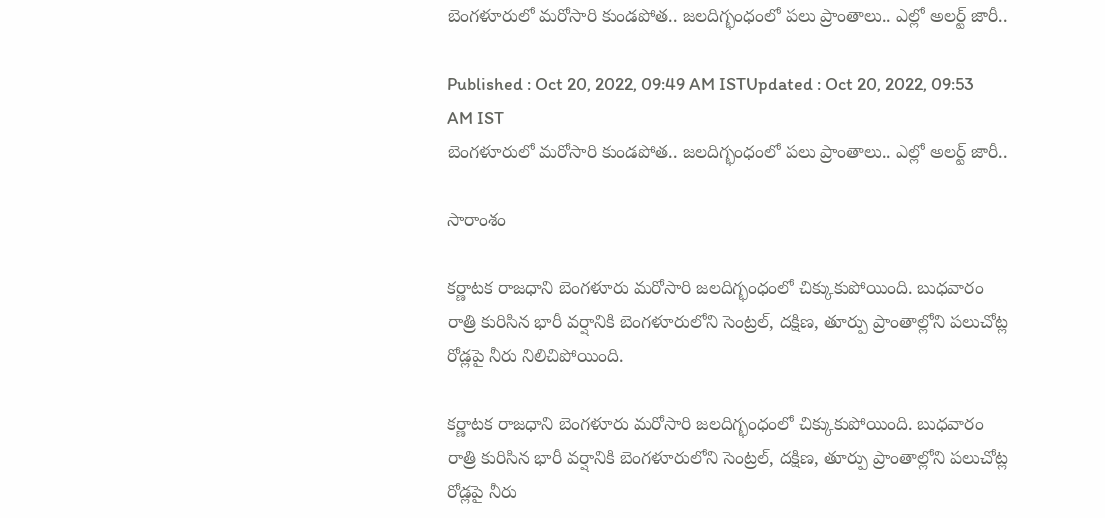బెంగళూరులో మరోసారి కుండపోత.. జలదిగ్భంధంలో పలు ప్రాంతాలు.. ఎల్లో అలర్ట్ జారీ..

Published : Oct 20, 2022, 09:49 AM ISTUpdated : Oct 20, 2022, 09:53 AM IST
బెంగళూరులో మరోసారి కుండపోత.. జలదిగ్భంధంలో పలు ప్రాంతాలు.. ఎల్లో అలర్ట్ జారీ..

సారాంశం

కర్ణాటక రాజధాని బెంగళూరు మరోసారి జలదిగ్భంధంలో చిక్కుకుపోయింది. బుధవారం రాత్రి కురిసిన భారీ వర్షానికి బెంగళూరులోని సెంట్రల్, దక్షిణ, తూర్పు ప్రాంతాల్లోని పలుచోట్ల రోడ్లపై నీరు నిలిచిపోయింది.

కర్ణాటక రాజధాని బెంగళూరు మరోసారి జలదిగ్భంధంలో చిక్కుకుపోయింది. బుధవారం రాత్రి కురిసిన భారీ వర్షానికి బెంగళూరులోని సెంట్రల్, దక్షిణ, తూర్పు ప్రాంతాల్లోని పలుచోట్ల రోడ్లపై నీరు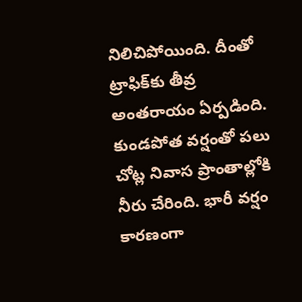నిలిచిపోయింది. దీంతో ట్రాఫిక్‌కు తీవ్ర అంతరాయం ఏర్పడింది. కుండపోత వర్షంతో పలు చోట్ల నివాస ప్రాంతాల్లోకి నీరు చేరింది. భారీ వర్షం కారణంగా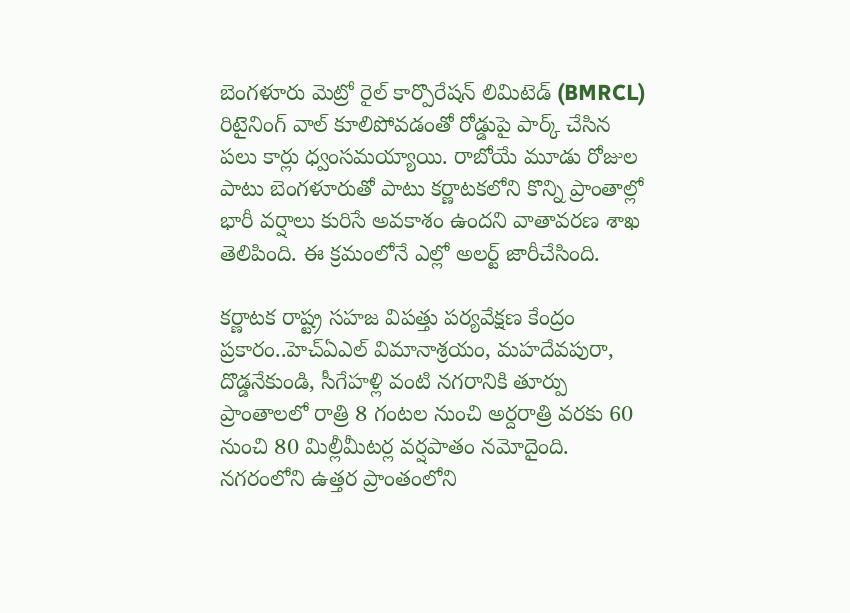బెంగళూరు మెట్రో రైల్ కార్పొరేషన్ లిమిటెడ్ (BMRCL) రిటైనింగ్ వాల్ కూలిపోవడంతో రోడ్డుపై పార్క్ చేసిన పలు కార్లు ధ్వంసమయ్యాయి. రాబోయే మూడు రోజుల పాటు బెంగళూరుతో పాటు కర్ణాటకలోని కొన్ని ప్రాంతాల్లో భారీ వర్షాలు కురిసే అవకాశం ఉందని వాతావరణ శాఖ తెలిపింది. ఈ క్రమంలోనే ఎల్లో అలర్ట్ జారీచేసింది.

కర్ణాటక రాష్ట్ర సహజ విపత్తు పర్యవేక్షణ కేంద్రం ప్రకారం..హెచ్‌ఏఎల్ విమానాశ్రయం, మహదేవపురా, దొడ్డనేకుండి, సీగేహళ్లి వంటి నగరానికి తూర్పు ప్రాంతాలలో రాత్రి 8 గంటల నుంచి అర్దరాత్రి వరకు 60 నుంచి 80 మిల్లీమీటర్ల వర్షపాతం నమోదైంది. నగరంలోని ఉత్తర ప్రాంతంలోని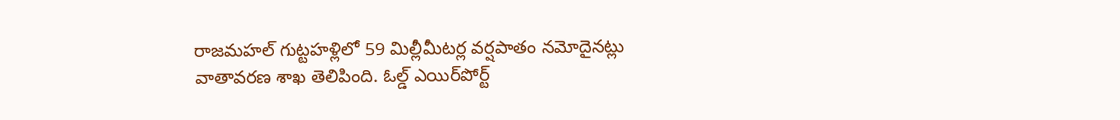రాజమహల్ గుట్టహళ్లిలో 59 మిల్లీమీటర్ల వర్షపాతం నమోదైనట్లు వాతావరణ శాఖ తెలిపింది. ఓల్డ్ ఎయిర్‌పోర్ట్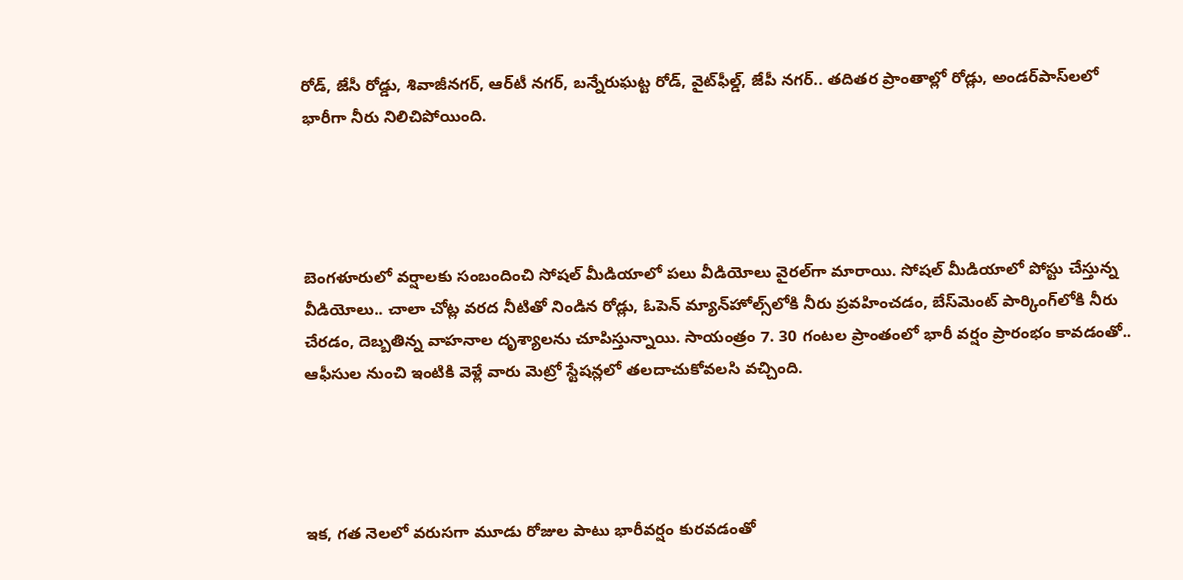రోడ్, జేసీ రోడ్డు, శివాజీనగర్, ఆర్‌టీ నగర్, బన్నేరుఘట్ట రోడ్, వైట్‌ఫీల్డ్, జేపీ నగర్.. తదితర ప్రాంతాల్లో రోడ్లు, అండర్‌పాస్‌లలో భారీగా నీరు నిలిచిపోయింది.




బెంగళూరులో వర్షాలకు సంబందించి సోషల్ మీడియాలో పలు వీడియోలు వైరల్‌గా మారాయి. సోషల్ మీడియాలో పోస్టు చేస్తున్న వీడియోలు.. చాలా చోట్ల వరద నీటితో నిండిన రోడ్లు, ఓపెన్ మ్యాన్‌హోల్స్‌లోకి నీరు ప్రవహించడం, బేస్‌మెంట్ పార్కింగ్‌లోకి నీరు చేరడం, దెబ్బతిన్న వాహనాల దృశ్యాలను చూపిస్తున్నాయి. సాయంత్రం 7. 30 గంటల ప్రాంతంలో భారీ వర్షం ప్రారంభం కావడంతో.. ఆఫీసుల నుంచి ఇంటికి వెళ్లే వారు మెట్రో స్టేషన్లలో తలదాచుకోవలసి వచ్చింది.




ఇక, గత నెలలో వరుసగా మూడు రోజుల పాటు భారీవర్షం కురవడంతో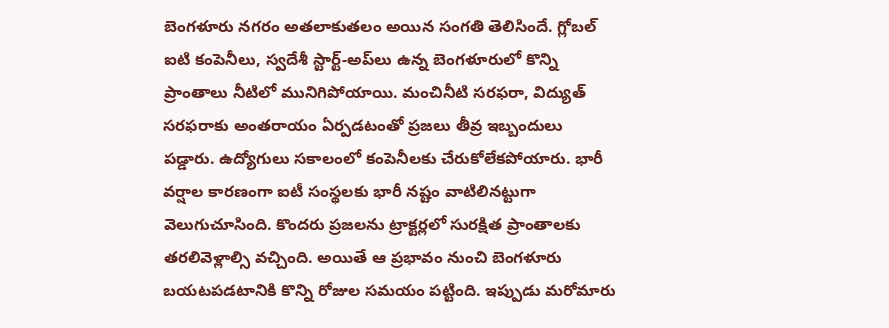బెంగళూరు నగరం అతలాకుతలం అయిన సంగతి తెలిసిందే. గ్లోబల్ ఐటి కంపెనీలు, స్వదేశీ స్టార్ట్-అప్‌లు ఉన్న బెంగళూరులో కొన్ని ప్రాంతాలు నీటిలో మునిగిపోయాయి. మంచినీటి సరఫరా, విద్యుత్ సరఫరాకు అంతరాయం ఏర్పడటంతో ప్రజలు తీవ్ర ఇబ్బందులు పడ్డారు. ఉద్యోగులు సకాలంలో కంపెనీలకు చేరుకోలేకపోయారు. భారీ వర్షాల కారణంగా ఐటీ సంస్థలకు భారీ నష్టం వాటిలినట్టుగా వెలుగుచూసింది. కొందరు ప్రజలను ట్రాక్టర్లలో సురక్షిత ప్రాంతాలకు తరలివెళ్లాల్సి వచ్చింది. అయితే ఆ ప్రభావం నుంచి బెంగళూరు బయటపడటానికి కొన్ని రోజుల సమయం పట్టింది. ఇప్పుడు మరోమారు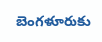బెంగళూరుకు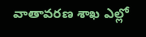వాతావరణ శాఖ ఎల్లో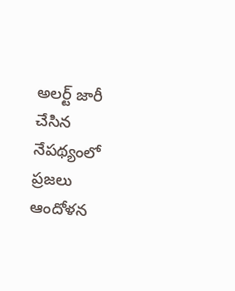అలర్ట్ జారీ చేసిన నేపథ్యంలో ప్రజలు ఆందోళన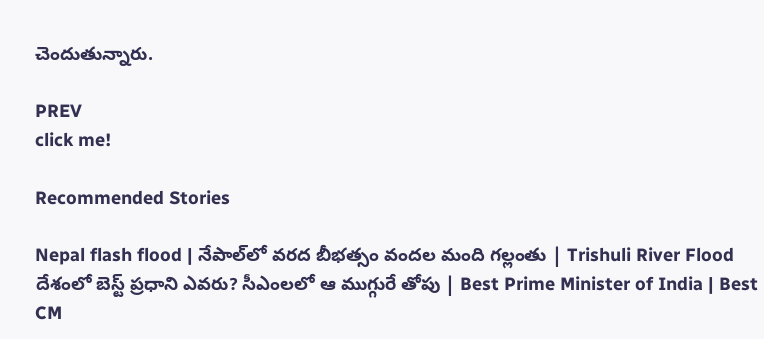చెందుతున్నారు.

PREV
click me!

Recommended Stories

Nepal flash flood | నేపాల్‌లో వరద బీభత్సం వందల మంది గల్లంతు | Trishuli River Flood
దేశంలో బెస్ట్ ప్రధాని ఎవరు? సీఎంలలో ఆ ముగ్గురే తోపు | Best Prime Minister of India | Best CM